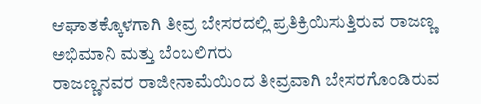ಆಘಾತಕ್ಕೊಳಗಾಗಿ ತೀವ್ರ ಬೇಸರದಲ್ಲಿ ಪ್ರತಿಕ್ರಿಯಿಸುತ್ತಿರುವ ರಾಜಣ್ಣ ಅಭಿಮಾನಿ ಮತ್ತು ಬೆಂಬಲಿಗರು
ರಾಜಣ್ಣನವರ ರಾಜೀನಾಮೆಯಿಂದ ತೀವ್ರವಾಗಿ ಬೇಸರಗೊಂಡಿರುವ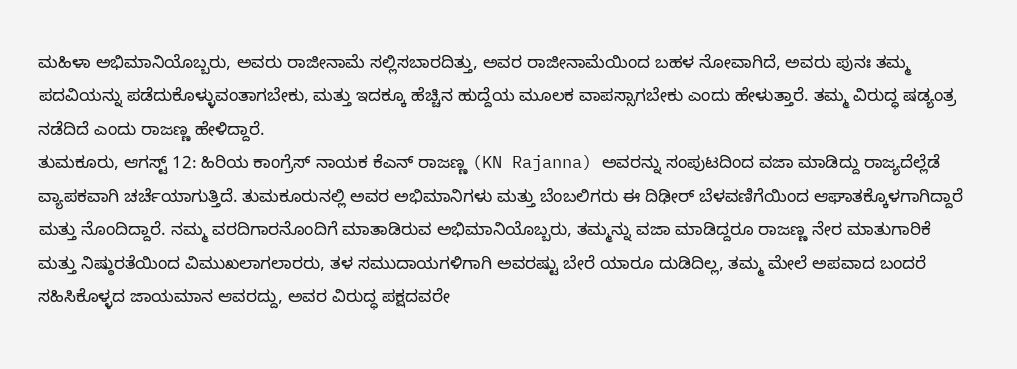ಮಹಿಳಾ ಅಭಿಮಾನಿಯೊಬ್ಬರು, ಅವರು ರಾಜೀನಾಮೆ ಸಲ್ಲಿಸಬಾರದಿತ್ತು, ಅವರ ರಾಜೀನಾಮೆಯಿಂದ ಬಹಳ ನೋವಾಗಿದೆ, ಅವರು ಪುನಃ ತಮ್ಮ ಪದವಿಯನ್ನು ಪಡೆದುಕೊಳ್ಳುವಂತಾಗಬೇಕು, ಮತ್ತು ಇದಕ್ಕೂ ಹೆಚ್ಚಿನ ಹುದ್ದೆಯ ಮೂಲಕ ವಾಪಸ್ಸಾಗಬೇಕು ಎಂದು ಹೇಳುತ್ತಾರೆ. ತಮ್ಮ ವಿರುದ್ಧ ಷಡ್ಯಂತ್ರ ನಡೆದಿದೆ ಎಂದು ರಾಜಣ್ಣ ಹೇಳಿದ್ದಾರೆ.
ತುಮಕೂರು, ಆಗಸ್ಟ್ 12: ಹಿರಿಯ ಕಾಂಗ್ರೆಸ್ ನಾಯಕ ಕೆಎನ್ ರಾಜಣ್ಣ (KN Rajanna) ಅವರನ್ನು ಸಂಪುಟದಿಂದ ವಜಾ ಮಾಡಿದ್ದು ರಾಜ್ಯದೆಲ್ಲೆಡೆ ವ್ಯಾಪಕವಾಗಿ ಚರ್ಚೆಯಾಗುತ್ತಿದೆ. ತುಮಕೂರುನಲ್ಲಿ ಅವರ ಅಭಿಮಾನಿಗಳು ಮತ್ತು ಬೆಂಬಲಿಗರು ಈ ದಿಢೀರ್ ಬೆಳವಣಿಗೆಯಿಂದ ಆಘಾತಕ್ಕೊಳಗಾಗಿದ್ದಾರೆ ಮತ್ತು ನೊಂದಿದ್ದಾರೆ. ನಮ್ಮ ವರದಿಗಾರನೊಂದಿಗೆ ಮಾತಾಡಿರುವ ಅಭಿಮಾನಿಯೊಬ್ಬರು, ತಮ್ಮನ್ನು ವಜಾ ಮಾಡಿದ್ದರೂ ರಾಜಣ್ಣ ನೇರ ಮಾತುಗಾರಿಕೆ ಮತ್ತು ನಿಷ್ಠುರತೆಯಿಂದ ವಿಮುಖಲಾಗಲಾರರು, ತಳ ಸಮುದಾಯಗಳಿಗಾಗಿ ಅವರಷ್ಟು ಬೇರೆ ಯಾರೂ ದುಡಿದಿಲ್ಲ, ತಮ್ಮ ಮೇಲೆ ಅಪವಾದ ಬಂದರೆ ಸಹಿಸಿಕೊಳ್ಳದ ಜಾಯಮಾನ ಆವರದ್ದು, ಅವರ ವಿರುದ್ಧ ಪಕ್ಷದವರೇ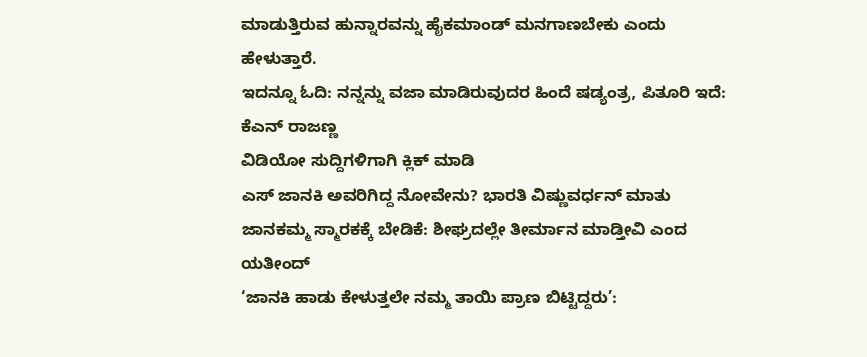ಮಾಡುತ್ತಿರುವ ಹುನ್ನಾರವನ್ನು ಹೈಕಮಾಂಡ್ ಮನಗಾಣಬೇಕು ಎಂದು ಹೇಳುತ್ತಾರೆ.
ಇದನ್ನೂ ಓದಿ: ನನ್ನನ್ನು ವಜಾ ಮಾಡಿರುವುದರ ಹಿಂದೆ ಷಡ್ಯಂತ್ರ, ಪಿತೂರಿ ಇದೆ: ಕೆಎನ್ ರಾಜಣ್ಣ
ವಿಡಿಯೋ ಸುದ್ದಿಗಳಿಗಾಗಿ ಕ್ಲಿಕ್ ಮಾಡಿ
ಎಸ್ ಜಾನಕಿ ಅವರಿಗಿದ್ದ ನೋವೇನು? ಭಾರತಿ ವಿಷ್ಣುವರ್ಧನ್ ಮಾತು
ಜಾನಕಮ್ಮ ಸ್ಮಾರಕಕ್ಕೆ ಬೇಡಿಕೆ: ಶೀಘ್ರದಲ್ಲೇ ತೀರ್ಮಾನ ಮಾಡ್ತೀವಿ ಎಂದ ಯತೀಂದ್
‘ಜಾನಕಿ ಹಾಡು ಕೇಳುತ್ತಲೇ ನಮ್ಮ ತಾಯಿ ಪ್ರಾಣ ಬಿಟ್ಟಿದ್ದರು’: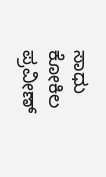ಸಾಧು ಕೋಕಿಲ
ಪ್ರವೀಣ್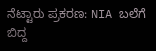ನೆಟ್ಟಾರು ಪ್ರಕರಣ: NIA ಬಲೆಗೆ ಬಿದ್ದ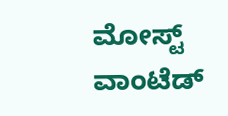ಮೋಸ್ಟ್ ವಾಂಟೆಡ್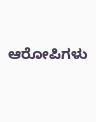ಆರೋಪಿಗಳು